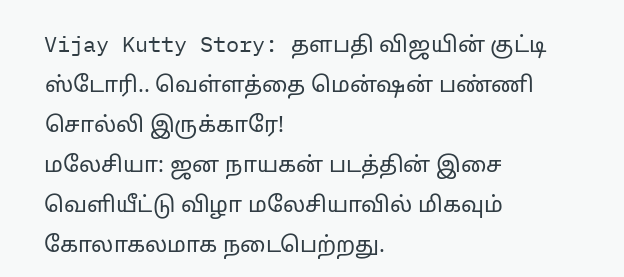Vijay Kutty Story: தளபதி விஜயின் குட்டி ஸ்டோரி.. வெள்ளத்தை மென்ஷன் பண்ணி சொல்லி இருக்காரே!
மலேசியா: ஜன நாயகன் படத்தின் இசை வெளியீட்டு விழா மலேசியாவில் மிகவும் கோலாகலமாக நடைபெற்றது.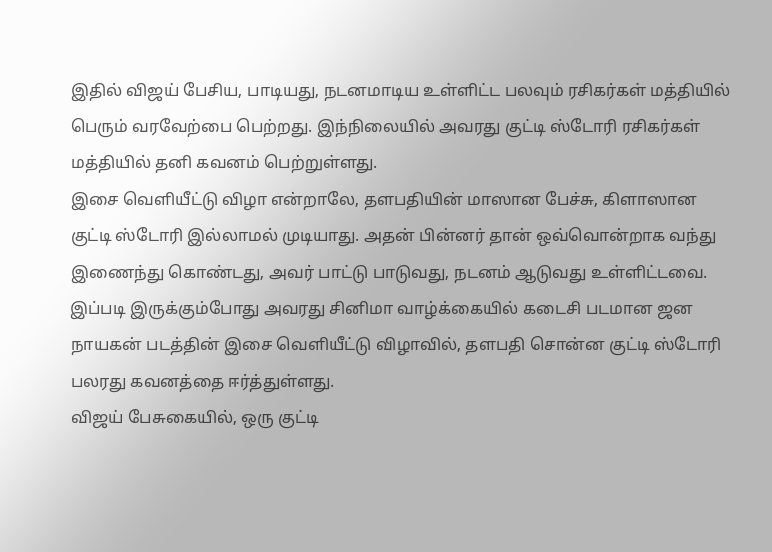இதில் விஜய் பேசிய, பாடியது, நடனமாடிய உள்ளிட்ட பலவும் ரசிகர்கள் மத்தியில் பெரும் வரவேற்பை பெற்றது. இந்நிலையில் அவரது குட்டி ஸ்டோரி ரசிகர்கள் மத்தியில் தனி கவனம் பெற்றுள்ளது.
இசை வெளியீட்டு விழா என்றாலே, தளபதியின் மாஸான பேச்சு, கிளாஸான குட்டி ஸ்டோரி இல்லாமல் முடியாது. அதன் பின்னர் தான் ஒவ்வொன்றாக வந்து இணைந்து கொண்டது, அவர் பாட்டு பாடுவது, நடனம் ஆடுவது உள்ளிட்டவை. இப்படி இருக்கும்போது அவரது சினிமா வாழ்க்கையில் கடைசி படமான ஜன நாயகன் படத்தின் இசை வெளியீட்டு விழாவில், தளபதி சொன்ன குட்டி ஸ்டோரி பலரது கவனத்தை ஈர்த்துள்ளது.
விஜய் பேசுகையில், ஒரு குட்டி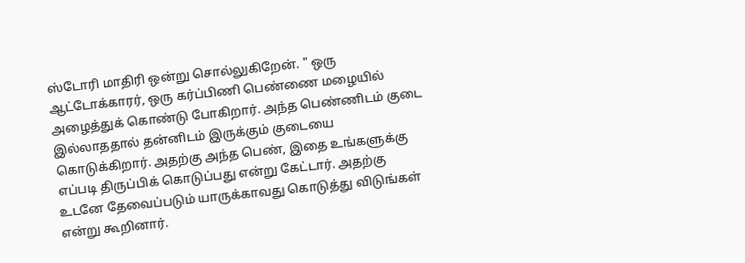ஸ்டோரி மாதிரி ஒன்று சொல்லுகிறேன். " ஒரு ஆட்டோக்காரர், ஒரு கர்ப்பிணி பெண்ணை மழையில் அழைத்துக் கொண்டு போகிறார். அந்த பெண்ணிடம் குடை இல்லாததால் தன்னிடம் இருக்கும் குடையை கொடுக்கிறார். அதற்கு அந்த பெண், இதை உங்களுக்கு எப்படி திருப்பிக் கொடுப்பது என்று கேட்டார். அதற்கு உடனே தேவைப்படும் யாருக்காவது கொடுத்து விடுங்கள் என்று கூறினார்.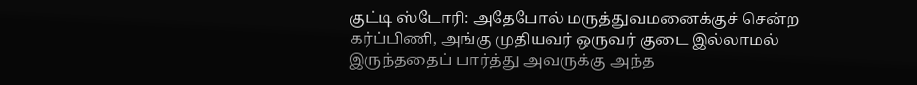குட்டி ஸ்டோரி: அதேபோல் மருத்துவமனைக்குச் சென்ற கர்ப்பிணி, அங்கு முதியவர் ஒருவர் குடை இல்லாமல் இருந்ததைப் பார்த்து அவருக்கு அந்த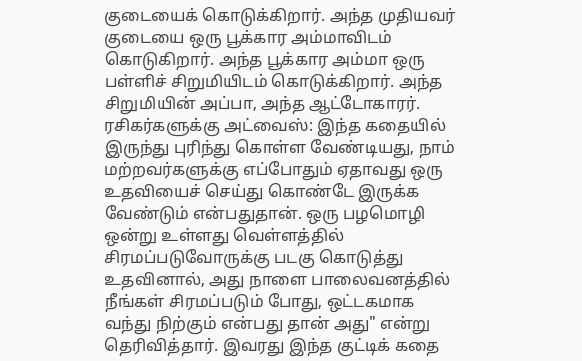குடையைக் கொடுக்கிறார். அந்த முதியவர் குடையை ஒரு பூக்கார அம்மாவிடம் கொடுகிறார். அந்த பூக்கார அம்மா ஒரு பள்ளிச் சிறுமியிடம் கொடுக்கிறார். அந்த சிறுமியின் அப்பா, அந்த ஆட்டோகாரர்.
ரசிகர்களுக்கு அட்வைஸ்: இந்த கதையில் இருந்து புரிந்து கொள்ள வேண்டியது, நாம் மற்றவர்களுக்கு எப்போதும் ஏதாவது ஒரு உதவியைச் செய்து கொண்டே இருக்க வேண்டும் என்பதுதான். ஒரு பழமொழி ஒன்று உள்ளது வெள்ளத்தில் சிரமப்படுவோருக்கு படகு கொடுத்து உதவினால், அது நாளை பாலைவனத்தில் நீங்கள் சிரமப்படும் போது, ஒட்டகமாக வந்து நிற்கும் என்பது தான் அது" என்று தெரிவித்தார். இவரது இந்த குட்டிக் கதை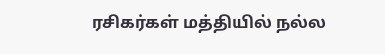ரசிகர்கள் மத்தியில் நல்ல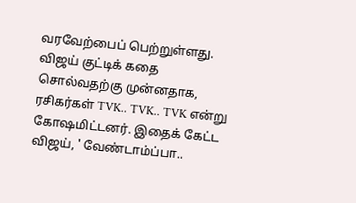வரவேற்பைப் பெற்றுள்ளது. விஜய் குட்டிக் கதை சொல்வதற்கு முன்னதாக, ரசிகர்கள் TVK.. TVK.. TVK என்று கோஷமிட்டனர். இதைக் கேட்ட விஜய், ' வேண்டாம்ப்பா..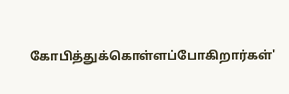கோபித்துக்கொள்ளப்போகிறார்கள்'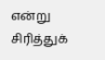என்று சிரித்துக்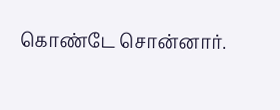கொண்டே சொன்னார்.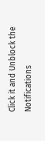Click it and Unblock the Notifications